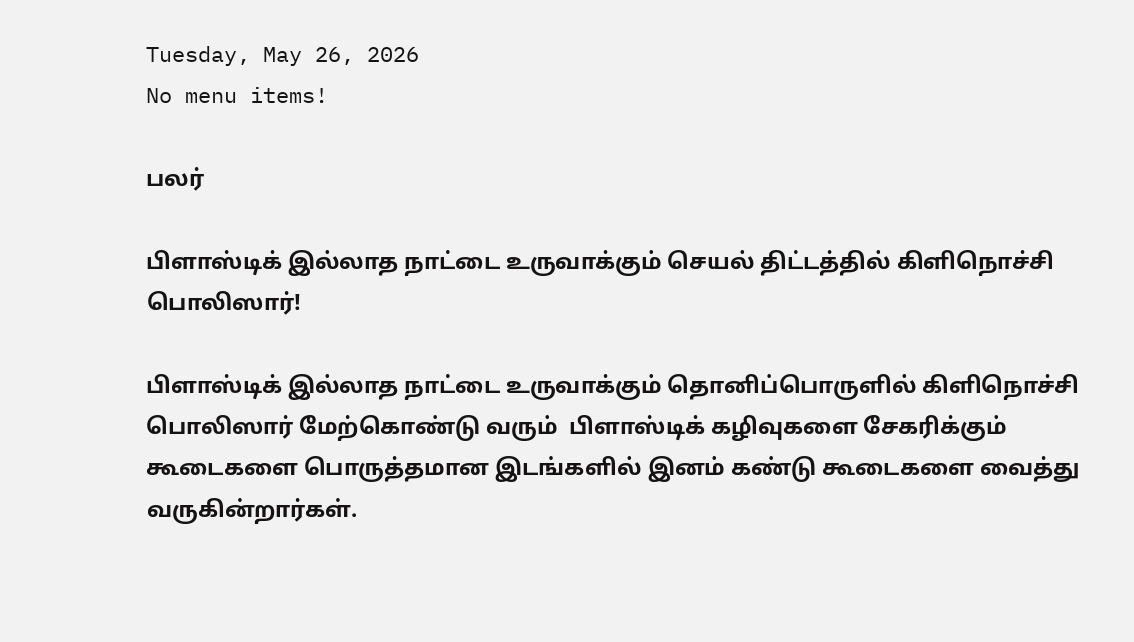Tuesday, May 26, 2026
No menu items!

பலர்

பிளாஸ்டிக் இல்லாத நாட்டை உருவாக்கும் செயல் திட்டத்தில் கிளிநொச்சி பொலிஸார்!

பிளாஸ்டிக் இல்லாத நாட்டை உருவாக்கும் தொனிப்பொருளில் கிளிநொச்சி பொலிஸார் மேற்கொண்டு வரும்  பிளாஸ்டிக் கழிவுகளை சேகரிக்கும் கூடைகளை பொருத்தமான இடங்களில் இனம் கண்டு கூடைகளை வைத்து வருகின்றார்கள்.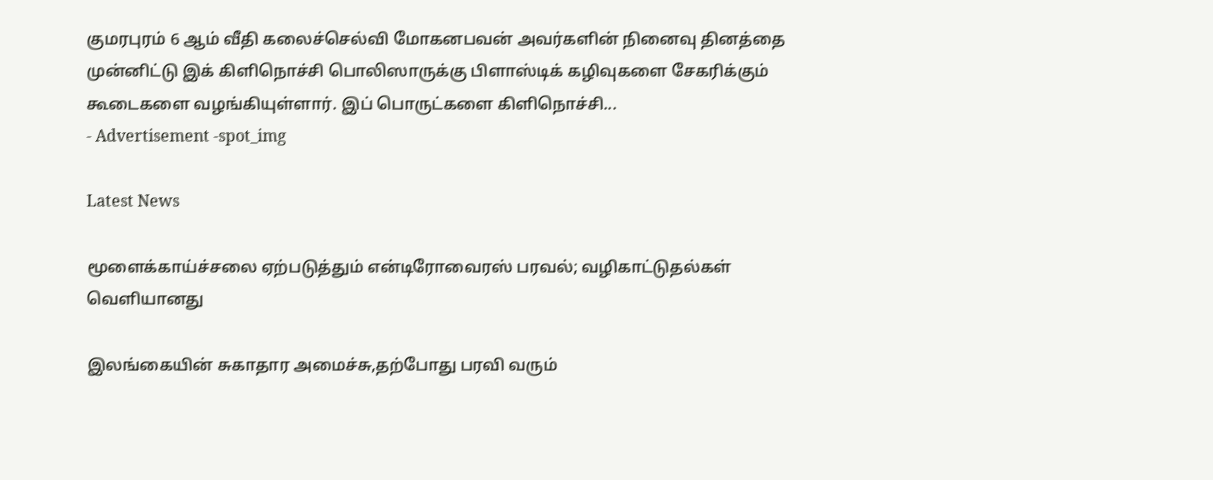குமரபுரம் 6 ஆம் வீதி கலைச்செல்வி மோகனபவன் அவர்களின் நினைவு தினத்தை முன்னிட்டு இக் கிளிநொச்சி பொலிஸாருக்கு பிளாஸ்டிக் கழிவுகளை சேகரிக்கும் கூடைகளை வழங்கியுள்ளார். இப் பொருட்களை கிளிநொச்சி...
- Advertisement -spot_img

Latest News

மூளைக்காய்ச்சலை ஏற்படுத்தும் என்டிரோவைரஸ் பரவல்; வழிகாட்டுதல்கள் வெளியானது

இலங்கையின் சுகாதார அமைச்சு,தற்போது பரவி வரும்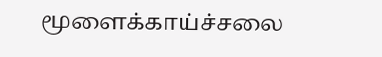மூளைக்காய்ச்சலை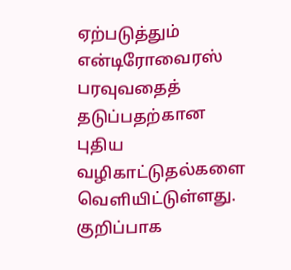ஏற்படுத்தும் என்டிரோவைரஸ் பரவுவதைத் தடுப்பதற்கான புதிய வழிகாட்டுதல்களை வெளியிட்டுள்ளது. குறிப்பாக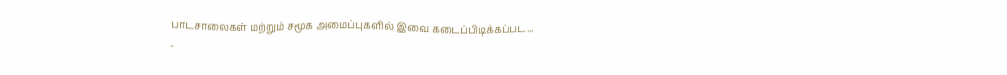பாடசாலைகள் மற்றும் சமூக அமைப்புகளில் இவை கடைப்பிடிக்கப்பட...
-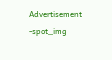Advertisement -spot_img